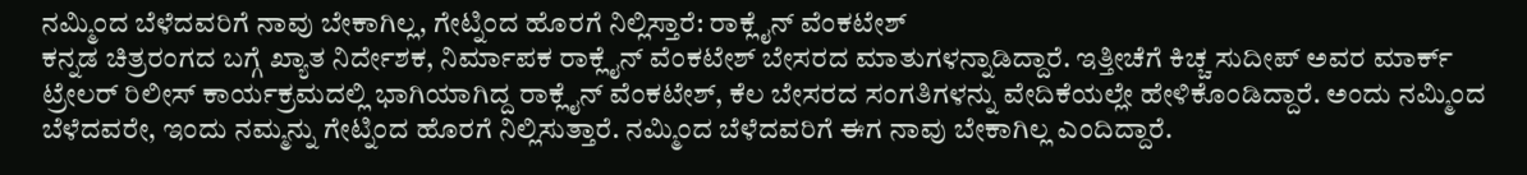ನಮ್ಮಿಂದ ಬೆಳೆದವರಿಗೆ ನಾವು ಬೇಕಾಗಿಲ್ಲ, ಗೇಟ್ನಿಂದ ಹೊರಗೆ ನಿಲ್ಲಿಸ್ತಾರೆ: ರಾಕ್ಲೈನ್ ವೆಂಕಟೇಶ್
ಕನ್ನಡ ಚಿತ್ರರಂಗದ ಬಗ್ಗೆ ಖ್ಯಾತ ನಿರ್ದೇಶಕ, ನಿರ್ಮಾಪಕ ರಾಕ್ಲೈನ್ ವೆಂಕಟೇಶ್ ಬೇಸರದ ಮಾತುಗಳನ್ನಾಡಿದ್ದಾರೆ. ಇತ್ತೀಚೆಗೆ ಕಿಚ್ಚ ಸುದೀಪ್ ಅವರ ಮಾರ್ಕ್ ಟ್ರೇಲರ್ ರಿಲೀಸ್ ಕಾರ್ಯಕ್ರಮದಲ್ಲಿ ಭಾಗಿಯಾಗಿದ್ದ ರಾಕ್ಲೈನ್ ವೆಂಕಟೇಶ್, ಕೆಲ ಬೇಸರದ ಸಂಗತಿಗಳನ್ನು ವೇದಿಕೆಯಲ್ಲೇ ಹೇಳಿಕೊಂಡಿದ್ದಾರೆ. ಅಂದು ನಮ್ಮಿಂದ ಬೆಳೆದವರೇ, ಇಂದು ನಮ್ಮನ್ನು ಗೇಟ್ನಿಂದ ಹೊರಗೆ ನಿಲ್ಲಿಸುತ್ತಾರೆ. ನಮ್ಮಿಂದ ಬೆಳೆದವರಿಗೆ ಈಗ ನಾವು ಬೇಕಾಗಿಲ್ಲ ಎಂದಿದ್ದಾರೆ.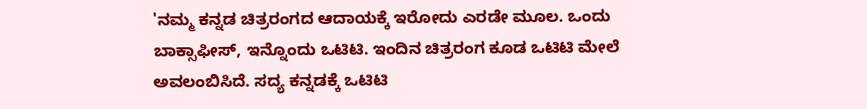'ನಮ್ಮ ಕನ್ನಡ ಚಿತ್ರರಂಗದ ಆದಾಯಕ್ಕೆ ಇರೋದು ಎರಡೇ ಮೂಲ. ಒಂದು ಬಾಕ್ಸಾಫೀಸ್, ಇನ್ನೊಂದು ಒಟಿಟಿ. ಇಂದಿನ ಚಿತ್ರರಂಗ ಕೂಡ ಒಟಿಟಿ ಮೇಲೆ ಅವಲಂಬಿಸಿದೆ. ಸದ್ಯ ಕನ್ನಡಕ್ಕೆ ಒಟಿಟಿ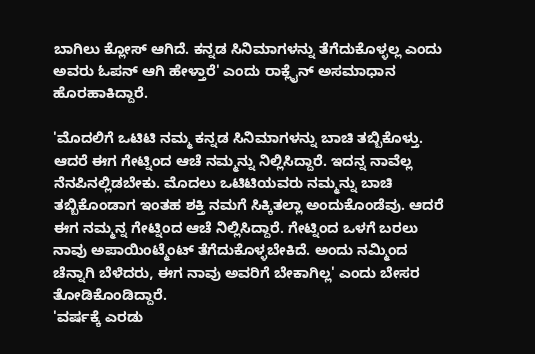ಬಾಗಿಲು ಕ್ಲೋಸ್ ಆಗಿದೆ. ಕನ್ನಡ ಸಿನಿಮಾಗಳನ್ನು ತೆಗೆದುಕೊಳ್ಳಲ್ಲ ಎಂದು ಅವರು ಓಪನ್ ಆಗಿ ಹೇಳ್ತಾರೆ' ಎಂದು ರಾಕ್ಲೈನ್ ಅಸಮಾಧಾನ ಹೊರಹಾಕಿದ್ದಾರೆ.

'ಮೊದಲಿಗೆ ಒಟಿಟಿ ನಮ್ಮ ಕನ್ನಡ ಸಿನಿಮಾಗಳನ್ನು ಬಾಚಿ ತಬ್ಬಿಕೊಳ್ತು. ಆದರೆ ಈಗ ಗೇಟ್ನಿಂದ ಆಚೆ ನಮ್ಮನ್ನು ನಿಲ್ಲಿಸಿದ್ದಾರೆ. ಇದನ್ನ ನಾವೆಲ್ಲ ನೆನಪಿನಲ್ಲಿಡಬೇಕು. ಮೊದಲು ಒಟಿಟಿಯವರು ನಮ್ಮನ್ನು ಬಾಚಿ ತಬ್ಬಿಕೊಂಡಾಗ ಇಂತಹ ಶಕ್ತಿ ನಮಗೆ ಸಿಕ್ಕಿತಲ್ಲಾ ಅಂದುಕೊಂಡೆವು. ಆದರೆ ಈಗ ನಮ್ಮನ್ನ ಗೇಟ್ನಿಂದ ಆಚೆ ನಿಲ್ಲಿಸಿದ್ದಾರೆ. ಗೇಟ್ನಿಂದ ಒಳಗೆ ಬರಲು ನಾವು ಅಪಾಯಿಂಟ್ಮೆಂಟ್ ತೆಗೆದುಕೊಳ್ಳಬೇಕಿದೆ. ಅಂದು ನಮ್ಮಿಂದ ಚೆನ್ನಾಗಿ ಬೆಳೆದರು, ಈಗ ನಾವು ಅವರಿಗೆ ಬೇಕಾಗಿಲ್ಲ' ಎಂದು ಬೇಸರ ತೋಡಿಕೊಂಡಿದ್ದಾರೆ.
'ವರ್ಷಕ್ಕೆ ಎರಡು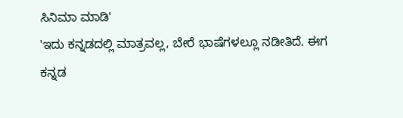ಸಿನಿಮಾ ಮಾಡಿ'
'ಇದು ಕನ್ನಡದಲ್ಲಿ ಮಾತ್ರವಲ್ಲ, ಬೇರೆ ಭಾಷೆಗಳಲ್ಲೂ ನಡೀತಿದೆ. ಈಗ ಕನ್ನಡ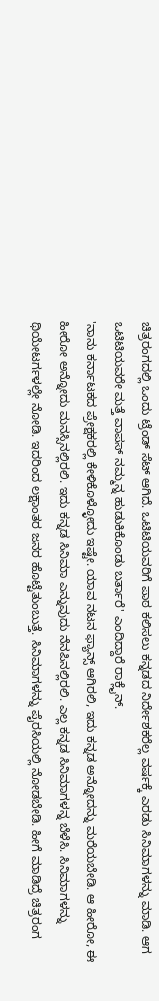ಚಿತ್ರರಂಗದಲ್ಲಿ ಒಂದು ಟ್ರೆಂಡ್ ಸೆಟ್ ಆಗಿದೆ. ಒಟಿಟಿಯವರಿಗೆ ಪಾಠ ಕಲಿಸಲು ಕನ್ನಡದ ನಿರ್ದೇಶಕರೆಲ್ಲ ವರ್ಷಕ್ಕೆ ಎರಡು ಸಿನಿಮಾಗಳನ್ನು ಮಾಡಿ. ಆಗ ಒಟಿಟಿಯವರೇ ಮತ್ತೆ ವಾಪಸ್ ನಮ್ಮನ್ನ ಹುಡುಕಿಕೊಂಡು ಬರ್ತಾರೆ' ಎಂದಿದ್ದಾರೆ ರಾಕ್ಲೈನ್.
'ನಾನು ಕರ್ನಾಟಕದ ಪ್ರೇಕ್ಷಕರಲ್ಲಿ ಕೇಳಿಕೊಳ್ಳೋದು ಇಷ್ಟೇ. ಯಾವ ನಟನ ಫ್ಯಾನ್ಸ್ ಆಗಿರಲಿ, ಇದು ಕನ್ನಡ ಅನ್ನೋದನ್ನು ಮರೆಯಬೇಡಿ. ಆ ಹೀರೋ, ಈ ಹೀರೋ ಅನ್ನೋದು ಮನಸ್ಸಿನಲ್ಲಿರಲಿ. ಇದು ಕನ್ನಡ ಸಿನಿಮಾ ಎನ್ನುವುದು ನೆನಪಿನಲ್ಲಿರಲಿ. ಎಲ್ಲ ಕನ್ನಡ ಸಿನಿಮಾಗಳನ್ನ ಬೆಳೆಸಿ. ಸಿನಿಮಾಗಳನ್ನು ಥಿಯೇಟರ್ಗಳಲ್ಲೇ ನೋಡಿ. ಇದರಿಂದ ಲಕ್ಷಾಂತರ ಜನರ ಹೊಟ್ಟೆತುಂಬುತ್ತೆ. ಸಿನಿಮಾಗಳನ್ನು ಪೈರಸಿಯಲ್ಲಿ ನೋಡಬೇಡಿ. ಹೀಗೆ ಮಾಡಿದ್ರೆ ಚಿತ್ರರಂಗ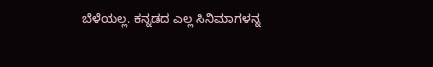ಬೆಳೆಯಲ್ಲ. ಕನ್ನಡದ ಎಲ್ಲ ಸಿನಿಮಾಗಳನ್ನ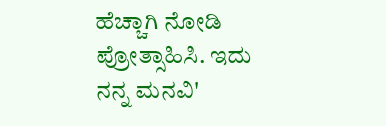ಹೆಚ್ಚಾಗಿ ನೋಡಿ ಪ್ರೋತ್ಸಾಹಿಸಿ. ಇದು ನನ್ನ ಮನವಿ'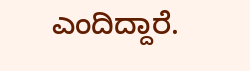ಎಂದಿದ್ದಾರೆ.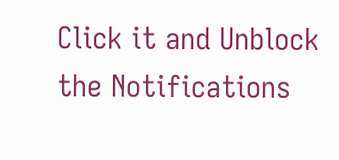Click it and Unblock the Notifications